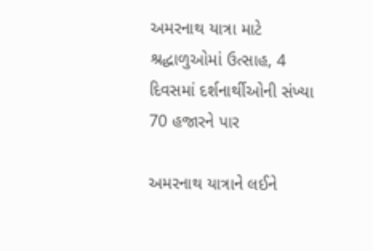અમરનાથ યાત્રા માટે શ્રદ્ધાળુઓમાં ઉત્સાહ, 4 દિવસમાં દર્શનાર્થીઓની સંખ્યા 70 હજારને પાર

અમરનાથ યાત્રાને લઈને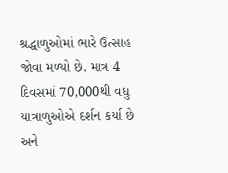શ્રદ્ધાળુઓમાં ભારે ઉત્સાહ જોવા મળ્યો છે. માત્ર 4 દિવસમાં 70,000થી વધુ યાત્રાળુઓએ દર્શન કર્યા છે અને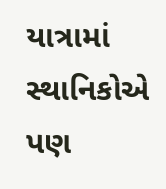યાત્રામાં સ્થાનિકોએ પણ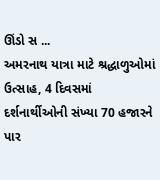ઊંડો સ ...
અમરનાથ યાત્રા માટે શ્રદ્ધાળુઓમાં ઉત્સાહ, 4 દિવસમાં દર્શનાર્થીઓની સંખ્યા 70 હજારને પાર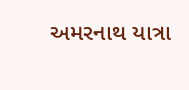અમરનાથ યાત્રા